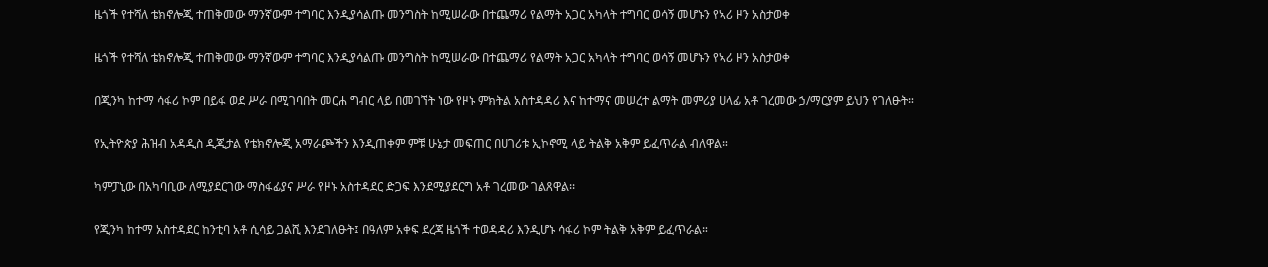ዜጎች የተሻለ ቴክኖሎጂ ተጠቅመው ማንኛውም ተግባር እንዲያሳልጡ መንግስት ከሚሠራው በተጨማሪ የልማት አጋር አካላት ተግባር ወሳኝ መሆኑን የኣሪ ዞን አስታወቀ

ዜጎች የተሻለ ቴክኖሎጂ ተጠቅመው ማንኛውም ተግባር እንዲያሳልጡ መንግስት ከሚሠራው በተጨማሪ የልማት አጋር አካላት ተግባር ወሳኝ መሆኑን የኣሪ ዞን አስታወቀ

በጂንካ ከተማ ሳፋሪ ኮም በይፋ ወደ ሥራ በሚገባበት መርሐ ግብር ላይ በመገኘት ነው የዞኑ ምክትል አስተዳዳሪ እና ከተማና መሠረተ ልማት መምሪያ ሀላፊ አቶ ገረመው ኃ/ማርያም ይህን የገለፁት።

የኢትዮጵያ ሕዝብ አዳዲስ ዲጂታል የቴክኖሎጂ አማራጮችን እንዲጠቀም ምቹ ሁኔታ መፍጠር በሀገሪቱ ኢኮኖሚ ላይ ትልቅ አቅም ይፈጥራል ብለዋል።

ካምፓኒው በአካባቢው ለሚያደርገው ማስፋፊያና ሥራ የዞኑ አስተዳደር ድጋፍ እንደሚያደርግ አቶ ገረመው ገልጸዋል፡፡

የጂንካ ከተማ አስተዳደር ከንቲባ አቶ ሲሳይ ጋልሺ እንደገለፁት፤ በዓለም አቀፍ ደረጃ ዜጎች ተወዳዳሪ እንዲሆኑ ሳፋሪ ኮም ትልቅ አቅም ይፈጥራል።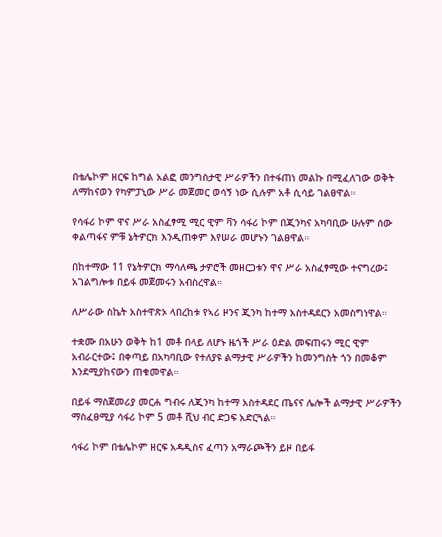በቴሌኮም ዘርፍ ከግል አልፎ መንግስታዊ ሥራዎችን በተፋጠነ መልኩ በሚፈለገው ወቅት ለማከናወን የካምፓኒው ሥራ መጀመር ወሳኝ ነው ሲሉም አቶ ሲሳይ ገልፀዋል።

የሳፋሪ ኮም ዋና ሥራ አስፈፃሚ ሚር ዊም ቫን ሳፋሪ ኮም በጂንካና አካባቢው ሁሉም ሰው ቀልጣፋና ምቹ ኔትዎርክ እንዲጠቀም እየሠራ መሆኑን ገልፀዋል።

በከተማው 11 የኔትዎርክ ማሳለጫ ታዎሮች መዘርጋቱን ዋና ሥራ አስፈፃሚው ተናግረው፤ አገልግሎቱ በይፋ መጀመሩን አብስረዋል።

ለሥራው ስኬት አስተዋጽኦ ላበረከቱ የኣሪ ዞንና ጂንካ ከተማ አስተዳደርን አመስግነዋል።

ተቋሙ በአሁን ወቅት ከ1 መቶ በላይ ለሆኑ ዜጎች ሥራ ዕድል መፍጠሩን ሚር ዊም አብራርተው፤ በቀጣይ በአካባቢው የተለያዩ ልማታዊ ሥራዎችን ከመንግስት ጎን በመቆም እንደሚያከናውን ጠቁመዋል።

በይፋ ማስጀመሪያ መርሐ ግብሩ ለጂንካ ከተማ አስተዳደር ጤናና ሌሎች ልማታዊ ሥራዎችን ማስፈፀሚያ ሳፋሪ ኮም 5 መቶ ሺህ ብር ድጋፍ አድርጓል።

ሳፋሪ ኮም በቴሌኮም ዘርፍ አዳዲስና ፈጣን አማራጮችን ይዞ በይፋ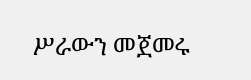ሥራውን መጀመሩ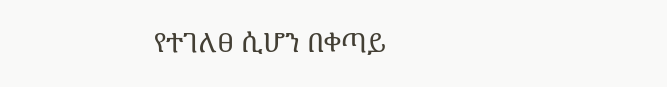የተገለፀ ሲሆን በቀጣይ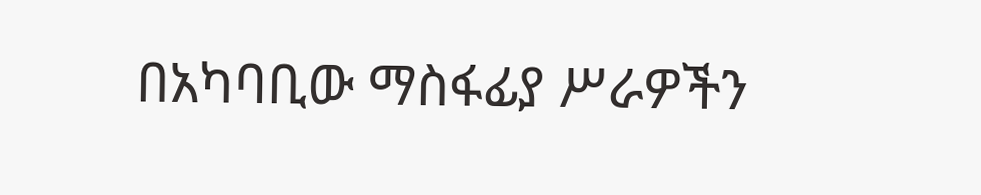በአካባቢው ማስፋፊያ ሥራዎችን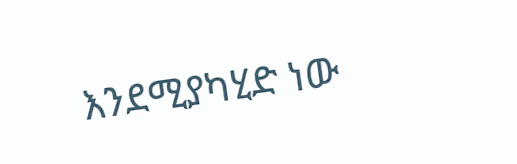እንደሚያካሂድ ነው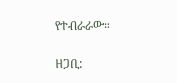የተብራራው።

ዘጋቢ: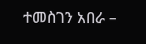ተመስገን አበራ –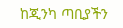ከጂንካ ጣቢያችን